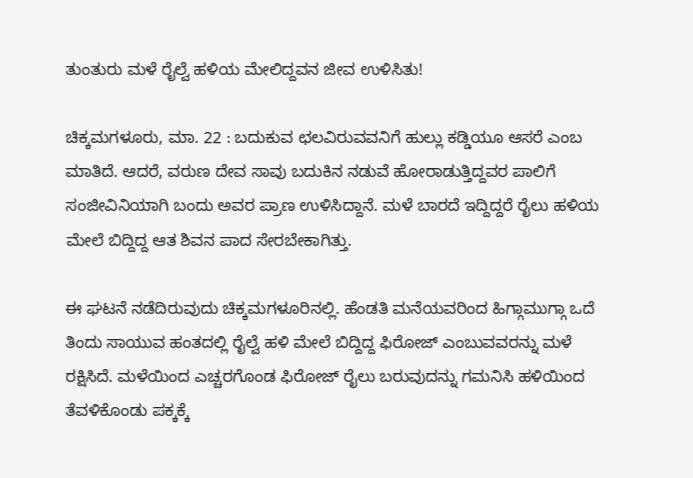ತುಂತುರು ಮಳೆ ರೈಲ್ವೆ ಹಳಿಯ ಮೇಲಿದ್ದವನ ಜೀವ ಉಳಿಸಿತು!

ಚಿಕ್ಕಮಗಳೂರು, ಮಾ. 22 : ಬದುಕುವ ಛಲವಿರುವವನಿಗೆ ಹುಲ್ಲು ಕಡ್ಡಿಯೂ ಆಸರೆ ಎಂಬ ಮಾತಿದೆ. ಆದರೆ, ವರುಣ ದೇವ ಸಾವು ಬದುಕಿನ ನಡುವೆ ಹೋರಾಡುತ್ತಿದ್ದವರ ಪಾಲಿಗೆ ಸಂಜೀವಿನಿಯಾಗಿ ಬಂದು ಅವರ ಪ್ರಾಣ ಉಳಿಸಿದ್ದಾನೆ. ಮಳೆ ಬಾರದೆ ಇದ್ದಿದ್ದರೆ ರೈಲು ಹಳಿಯ ಮೇಲೆ ಬಿದ್ದಿದ್ದ ಆತ ಶಿವನ ಪಾದ ಸೇರಬೇಕಾಗಿತ್ತು.

ಈ ಘಟನೆ ನಡೆದಿರುವುದು ಚಿಕ್ಕಮಗಳೂರಿನಲ್ಲಿ. ಹೆಂಡತಿ ಮನೆಯವರಿಂದ ಹಿಗ್ಗಾಮುಗ್ಗಾ ಒದೆ ತಿಂದು ಸಾಯುವ ಹಂತದಲ್ಲಿ ರೈಲ್ವೆ ಹಳಿ ಮೇಲೆ ಬಿದ್ದಿದ್ದ ಫಿರೋಜ್ ಎಂಬುವವರನ್ನು ಮಳೆ ರಕ್ಷಿಸಿದೆ. ಮಳೆಯಿಂದ ಎಚ್ಚರಗೊಂಡ ಫಿರೋಜ್ ರೈಲು ಬರುವುದನ್ನು ಗಮನಿಸಿ ಹಳಿಯಿಂದ ತೆವಳಿಕೊಂಡು ಪಕ್ಕಕ್ಕೆ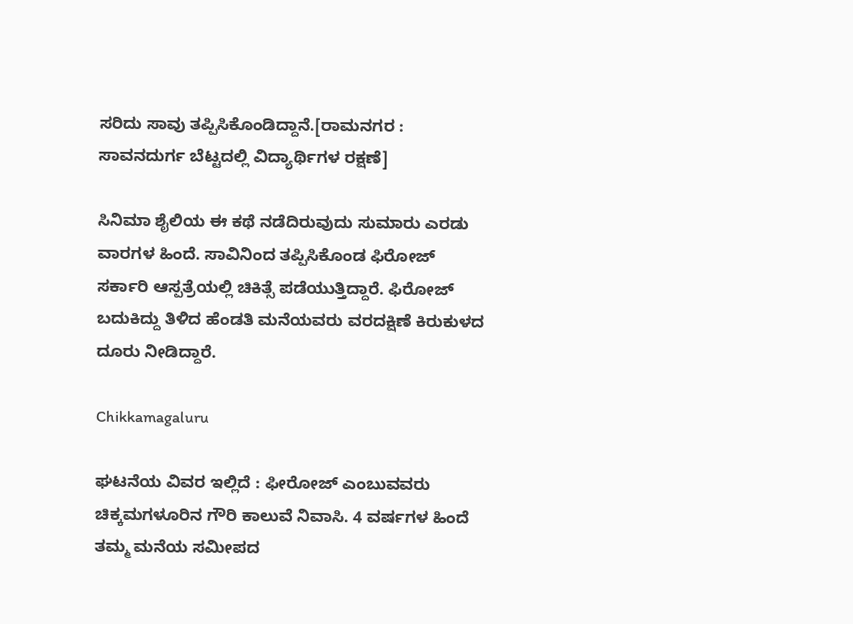ಸರಿದು ಸಾವು ತಪ್ಪಿಸಿಕೊಂಡಿದ್ದಾನೆ.[ರಾಮನಗರ : ಸಾವನದುರ್ಗ ಬೆಟ್ಟದಲ್ಲಿ ವಿದ್ಯಾರ್ಥಿಗಳ ರಕ್ಷಣೆ]

ಸಿನಿಮಾ ಶೈಲಿಯ ಈ ಕಥೆ ನಡೆದಿರುವುದು ಸುಮಾರು ಎರಡು ವಾರಗಳ ಹಿಂದೆ. ಸಾವಿನಿಂದ ತಪ್ಪಿಸಿಕೊಂಡ ಫಿರೋಜ್ ಸರ್ಕಾರಿ ಆಸ್ಪತ್ರೆಯಲ್ಲಿ ಚಿಕಿತ್ಸೆ ಪಡೆಯುತ್ತಿದ್ದಾರೆ. ಫಿರೋಜ್ ಬದುಕಿದ್ದು ತಿಳಿದ ಹೆಂಡತಿ ಮನೆಯವರು ವರದಕ್ಷಿಣೆ ಕಿರುಕುಳದ ದೂರು ನೀಡಿದ್ದಾರೆ.

Chikkamagaluru

ಘಟನೆಯ ವಿವರ ಇಲ್ಲಿದೆ : ಫೀರೋಜ್ ಎಂಬುವವರು ಚಿಕ್ಕಮಗಳೂರಿನ ಗೌರಿ ಕಾಲುವೆ ನಿವಾಸಿ. 4 ವರ್ಷಗಳ ಹಿಂದೆ ತಮ್ಮ ಮನೆಯ ಸಮೀಪದ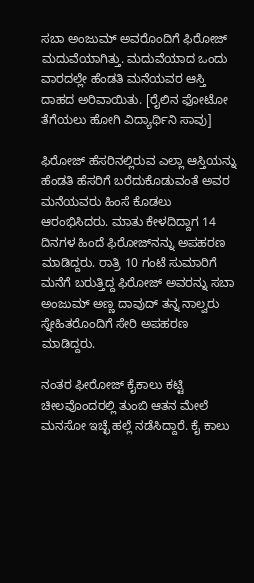ಸಬಾ ಅಂಜುಮ್ ಅವರೊಂದಿಗೆ ಫಿರೋಜ್ ಮದುವೆಯಾಗಿತ್ತು. ಮದುವೆಯಾದ ಒಂದು ವಾರದಲ್ಲೇ ಹೆಂಡತಿ ಮನೆಯವರ ಆಸ್ತಿ ದಾಹದ ಅರಿವಾಯಿತು. [ರೈಲಿನ ಫೋಟೋ ತೆಗೆಯಲು ಹೋಗಿ ವಿದ್ಯಾರ್ಥಿನಿ ಸಾವು]

ಫಿರೋಜ್ ಹೆಸರಿನಲ್ಲಿರುವ ಎಲ್ಲಾ ಆಸ್ತಿಯನ್ನು ಹೆಂಡತಿ ಹೆಸರಿಗೆ ಬರೆದುಕೊಡುವಂತೆ ಅವರ ಮನೆಯವರು ಹಿಂಸೆ ಕೊಡಲು ಆರಂಭಿಸಿದರು. ಮಾತು ಕೇಳದಿದ್ದಾಗ 14 ದಿನಗಳ ಹಿಂದೆ ಫಿರೋಜ್‌ನನ್ನು ಅಪಹರಣ ಮಾಡಿದ್ದರು. ರಾತ್ರಿ 10 ಗಂಟೆ ಸುಮಾರಿಗೆ ಮನೆಗೆ ಬರುತ್ತಿದ್ದ ಫಿರೋಜ್ ಅವರನ್ನು ಸಬಾ ಅಂಜುಮ್ ಅಣ್ಣ ದಾವುದ್ ತನ್ನ ನಾಲ್ವರು ಸ್ನೇಹಿತರೊಂದಿಗೆ ಸೇರಿ ಅಪಹರಣ ಮಾಡಿದ್ದರು.

ನಂತರ ಫೀರೋಜ್ ಕೈಕಾಲು ಕಟ್ಟಿ ಚೀಲವೊಂದರಲ್ಲಿ ತುಂಬಿ ಆತನ ಮೇಲೆ ಮನಸೋ ಇಚ್ಛೆ ಹಲ್ಲೆ ನಡೆಸಿದ್ದಾರೆ. ಕೈ ಕಾಲು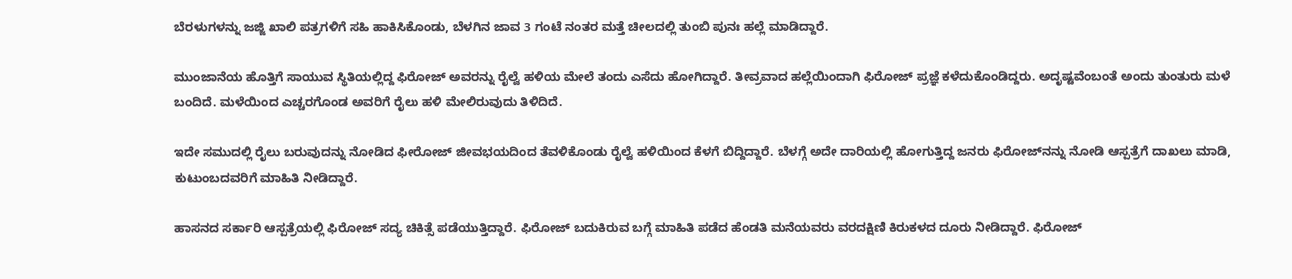ಬೆರಳುಗಳನ್ನು ಜಜ್ಜಿ ಖಾಲಿ ಪತ್ರಗಳಿಗೆ ಸಹಿ ಹಾಕಿಸಿಕೊಂಡು, ಬೆಳಗಿನ ಜಾವ 3 ಗಂಟೆ ನಂತರ ಮತ್ತೆ ಚೀಲದಲ್ಲಿ ತುಂಬಿ ಪುನಃ ಹಲ್ಲೆ ಮಾಡಿದ್ದಾರೆ.

ಮುಂಜಾನೆಯ ಹೊತ್ತಿಗೆ ಸಾಯುವ ಸ್ಥಿತಿಯಲ್ಲಿದ್ದ ಫಿರೋಜ್ ಅವರನ್ನು ರೈಲ್ವೆ ಹಳಿಯ ಮೇಲೆ ತಂದು ಎಸೆದು ಹೋಗಿದ್ದಾರೆ. ತೀವ್ರವಾದ ಹಲ್ಲೆಯಿಂದಾಗಿ ಫಿರೋಜ್ ಪ್ರಜ್ಞೆ ಕಳೆದುಕೊಂಡಿದ್ದರು. ಅದೃಷ್ಟವೆಂಬಂತೆ ಅಂದು ತುಂತುರು ಮಳೆ ಬಂದಿದೆ. ಮಳೆಯಿಂದ ಎಚ್ಚರಗೊಂಡ ಅವರಿಗೆ ರೈಲು ಹಳಿ ಮೇಲಿರುವುದು ತಿಳಿದಿದೆ.

ಇದೇ ಸಮುದಲ್ಲಿ ರೈಲು ಬರುವುದನ್ನು ನೋಡಿದ ಫೀರೋಜ್ ಜೀವಭಯದಿಂದ ತೆವಳಿಕೊಂಡು ರೈಲ್ವೆ ಹಳಿಯಿಂದ ಕೆಳಗೆ ಬಿದ್ದಿದ್ದಾರೆ. ಬೆಳಗ್ಗೆ ಅದೇ ದಾರಿಯಲ್ಲಿ ಹೋಗುತ್ತಿದ್ದ ಜನರು ಫಿರೋಜ್‌ನನ್ನು ನೋಡಿ ಆಸ್ಪತ್ರೆಗೆ ದಾಖಲು ಮಾಡಿ, ಕುಟುಂಬದವರಿಗೆ ಮಾಹಿತಿ ನೀಡಿದ್ದಾರೆ.

ಹಾಸನದ ಸರ್ಕಾರಿ ಆಸ್ಪತ್ರೆಯಲ್ಲಿ ಫಿರೋಜ್ ಸದ್ಯ ಚಿಕಿತ್ಸೆ ಪಡೆಯುತ್ತಿದ್ದಾರೆ. ಫಿರೋಜ್ ಬದುಕಿರುವ ಬಗ್ಗೆ ಮಾಹಿತಿ ಪಡೆದ ಹೆಂಡತಿ ಮನೆಯವರು ವರದಕ್ಷಿಣಿ ಕಿರುಕಳದ ದೂರು ನೀಡಿದ್ದಾರೆ. ಫಿರೋಜ್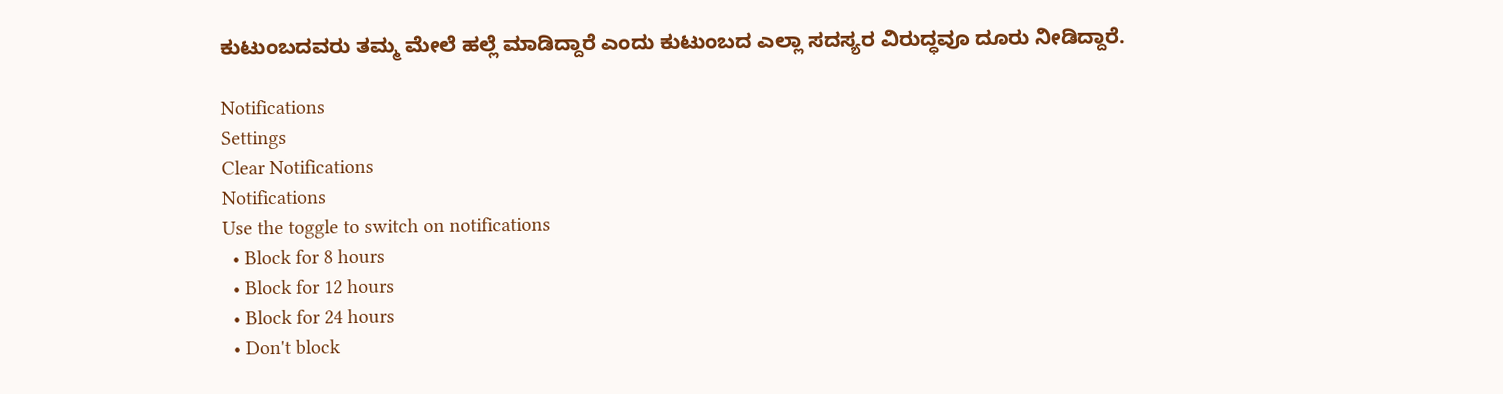ಕುಟುಂಬದವರು ತಮ್ಮ ಮೇಲೆ ಹಲ್ಲೆ ಮಾಡಿದ್ದಾರೆ ಎಂದು ಕುಟುಂಬದ ಎಲ್ಲಾ ಸದಸ್ಯರ ವಿರುದ್ಧವೂ ದೂರು ನೀಡಿದ್ದಾರೆ.

Notifications
Settings
Clear Notifications
Notifications
Use the toggle to switch on notifications
  • Block for 8 hours
  • Block for 12 hours
  • Block for 24 hours
  • Don't block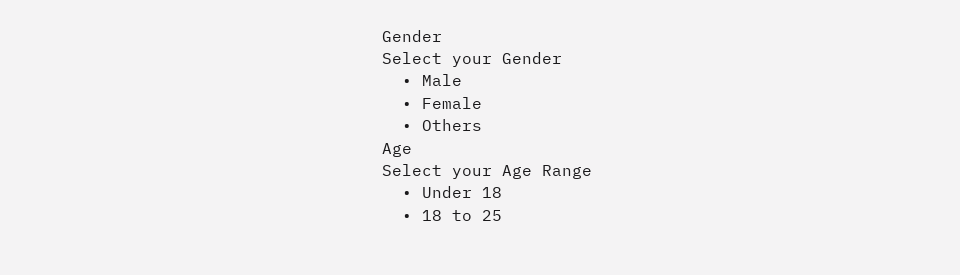Gender
Select your Gender
  • Male
  • Female
  • Others
Age
Select your Age Range
  • Under 18
  • 18 to 25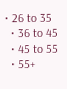• 26 to 35
  • 36 to 45
  • 45 to 55
  • 55+